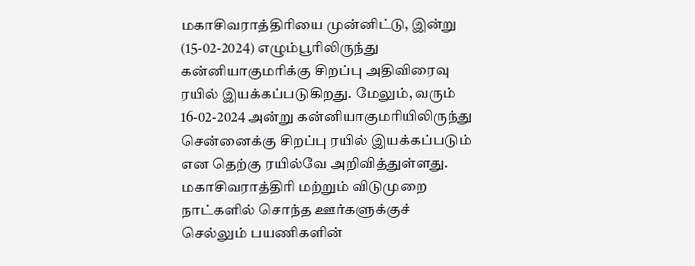மகாசிவராத்திரியை முன்னிட்டு, இன்று (15-02-2024) எழும்பூரிலிருந்து கன்னியாகுமரிக்கு சிறப்பு அதிவிரைவு ரயில் இயக்கப்படுகிறது. மேலும், வரும் 16-02-2024 அன்று கன்னியாகுமரியிலிருந்து சென்னைக்கு சிறப்பு ரயில் இயக்கப்படும் என தெற்கு ரயில்வே அறிவித்துள்ளது. மகாசிவராத்திரி மற்றும் விடுமுறை நாட்களில் சொந்த ஊர்களுக்குச் செல்லும் பயணிகளின்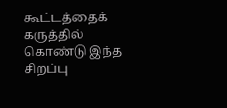கூட்டத்தைக் கருத்தில் கொண்டு இந்த சிறப்பு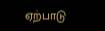ஏற்பாடு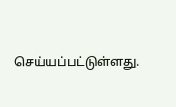செய்யப்பட்டுள்ளது.